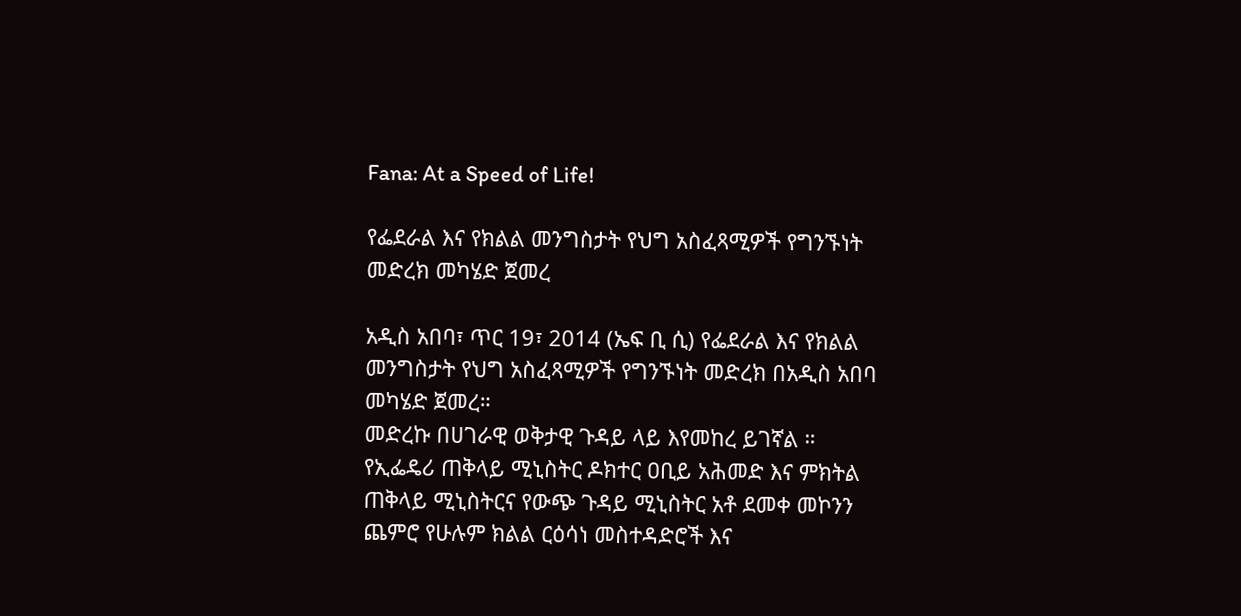Fana: At a Speed of Life!

የፌደራል እና የክልል መንግስታት የህግ አስፈጻሚዎች የግንኙነት መድረክ መካሄድ ጀመረ

አዲስ አበባ፣ ጥር 19፣ 2014 (ኤፍ ቢ ሲ) የፌደራል እና የክልል መንግስታት የህግ አስፈጻሚዎች የግንኙነት መድረክ በአዲስ አበባ መካሄድ ጀመረ።
መድረኩ በሀገራዊ ወቅታዊ ጉዳይ ላይ እየመከረ ይገኛል ።
የኢፌዴሪ ጠቅላይ ሚኒስትር ዶክተር ዐቢይ አሕመድ እና ምክትል ጠቅላይ ሚኒስትርና የውጭ ጉዳይ ሚኒስትር አቶ ደመቀ መኮንን ጨምሮ የሁሉም ክልል ርዕሳነ መስተዳድሮች እና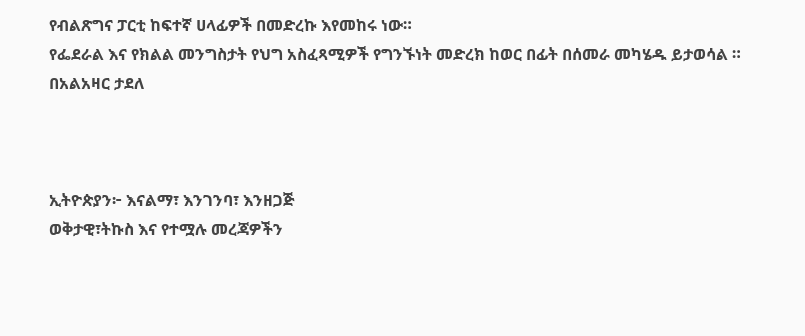የብልጽግና ፓርቲ ከፍተኛ ሀላፊዎች በመድረኩ እየመከሩ ነው።
የፌደራል እና የክልል መንግስታት የህግ አስፈጻሚዎች የግንኙነት መድረክ ከወር በፊት በሰመራ መካሄዱ ይታወሳል ።
በአልአዛር ታደለ



ኢትዮጵያን፦ እናልማ፣ እንገንባ፣ እንዘጋጅ
ወቅታዊ፣ትኩስ እና የተሟሉ መረጃዎችን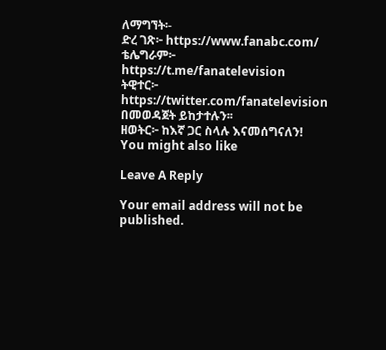ለማግኘት፡-
ድረ ገጽ፦ https://www.fanabc.com/
ቴሌግራም፦ https://t.me/fanatelevision
ትዊተር፦ https://twitter.com/fanatelevision በመወዳጀት ይከታተሉን፡፡
ዘወትር፦ ከእኛ ጋር ስላሉ እናመሰግናለን!
You might also like

Leave A Reply

Your email address will not be published.